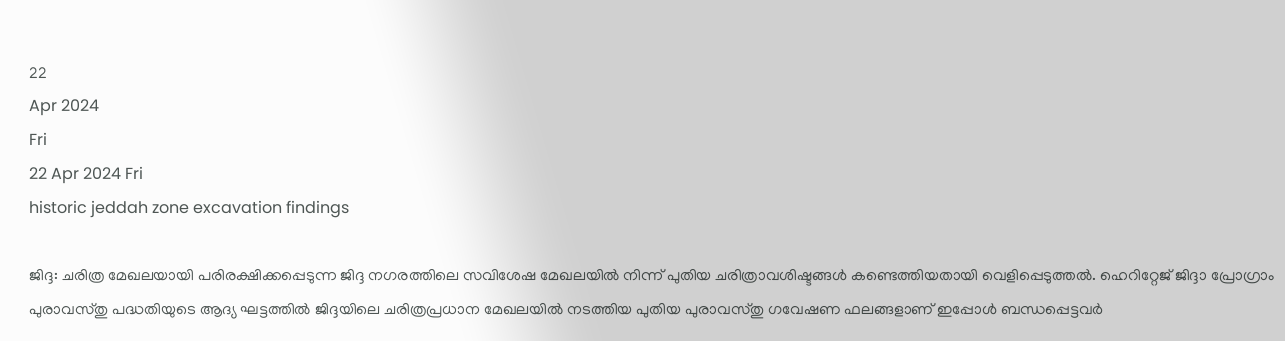22
Apr 2024
Fri
22 Apr 2024 Fri
historic jeddah zone excavation findings

ജിദ്ദ: ചരിത്ര മേഖലയായി പരിരക്ഷിക്കപ്പെടുന്ന ജിദ്ദ നഗരത്തിലെ സവിശേഷ മേഖലയില്‍ നിന്ന് പുതിയ ചരിത്രാവശിഷ്ടങ്ങള്‍ കണ്ടെത്തിയതായി വെളിപ്പെടുത്തല്‍. ഹെറിറ്റേജ് ജിദ്ദാ പ്രോഗ്രാം പുരാവസ്തു പദ്ധതിയുടെ ആദ്യ ഘട്ടത്തില്‍ ജിദ്ദയിലെ ചരിത്രപ്രധാന മേഖലയില്‍ നടത്തിയ പുതിയ പുരാവസ്തു ഗവേഷണ ഫലങ്ങളാണ് ഇപ്പോള്‍ ബന്ധപ്പെട്ടവര്‍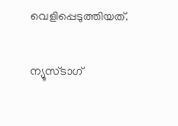വെളിപ്പെടുത്തിയത്.

ന്യൂസ്ടാഗ്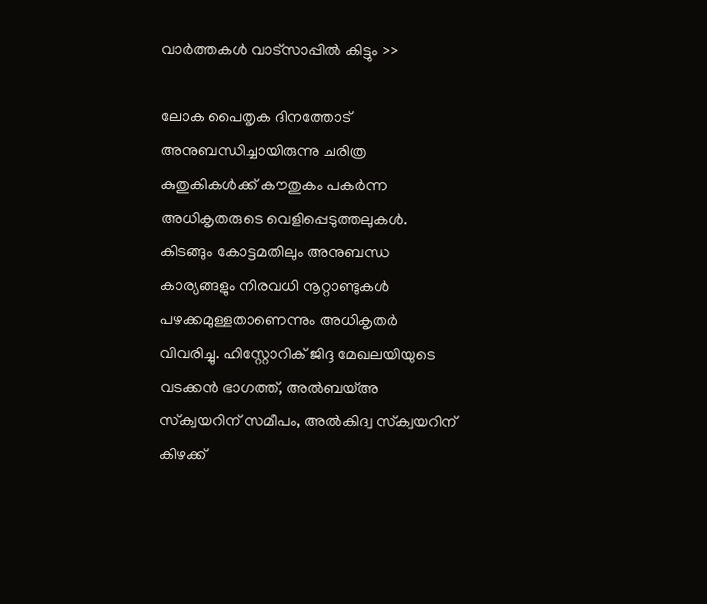വാര്‍ത്തകള്‍ വാട്‌സാപ്പില്‍ കിട്ടും >>

ലോക പൈതൃക ദിനത്തോട് അനുബന്ധിച്ചായിരുന്നു ചരിത്ര കുതുകികള്‍ക്ക് കൗതുകം പകര്‍ന്ന അധികൃതരുടെ വെളിപ്പെടുത്തലുകള്‍. കിടങ്ങും കോട്ടമതിലും അനുബന്ധ കാര്യങ്ങളും നിരവധി നൂറ്റാണ്ടുകള്‍ പഴക്കമുള്ളതാണെന്നും അധികൃതര്‍ വിവരിച്ചു. ഹിസ്റ്റോറിക് ജിദ്ദ മേഖലയിയുടെ വടക്കന്‍ ഭാഗത്ത്, അല്‍ബയ്അ സ്‌ക്വയറിന് സമീപം, അല്‍കിദ്വ സ്‌ക്വയറിന് കിഴക്ക്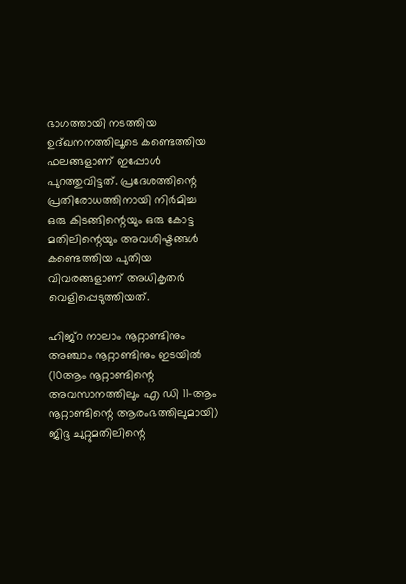ഭാഗത്തായി നടത്തിയ ഉദ്ഖനനത്തിലൂടെ കണ്ടെത്തിയ ഫലങ്ങളാണ് ഇപ്പോള്‍ പുറത്തുവിട്ടത്. പ്രദേശത്തിന്റെ പ്രതിരോധത്തിനായി നിര്‍മിച്ച ഒരു കിടങ്ങിന്റെയും ഒരു കോട്ട മതിലിന്റെയും അവശിഷ്ടങ്ങള്‍ കണ്ടെത്തിയ പുതിയ വിവരങ്ങളാണ് അധികൃതര്‍ വെളിപ്പെടുത്തിയത്.

ഹിജ്‌റ നാലാം നൂറ്റാണ്ടിനും അഞ്ചാം നൂറ്റാണ്ടിനും ഇടയില്‍ (10ആം നൂറ്റാണ്ടിന്റെ അവസാനത്തിലും എ ഡി 11-ആം നൂറ്റാണ്ടിന്റെ ആരംഭത്തിലുമായി) ജിദ്ദ ചുറ്റുമതിലിന്റെ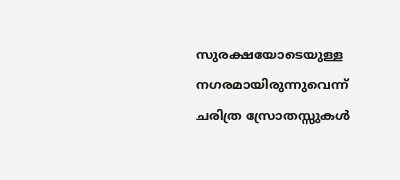സുരക്ഷയോടെയുള്ള നഗരമായിരുന്നുവെന്ന് ചരിത്ര സ്രോതസ്സുകള്‍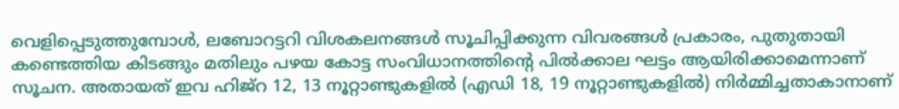വെളിപ്പെടുത്തുമ്പോള്‍, ലബോറട്ടറി വിശകലനങ്ങള്‍ സൂചിപ്പിക്കുന്ന വിവരങ്ങള്‍ പ്രകാരം, പുതുതായി കണ്ടെത്തിയ കിടങ്ങും മതിലും പഴയ കോട്ട സംവിധാനത്തിന്റെ പില്‍ക്കാല ഘട്ടം ആയിരിക്കാമെന്നാണ് സൂചന. അതായത് ഇവ ഹിജ്‌റ 12, 13 നൂറ്റാണ്ടുകളില്‍ (എഡി 18, 19 നൂറ്റാണ്ടുകളില്‍) നിര്‍മ്മിച്ചതാകാനാണ്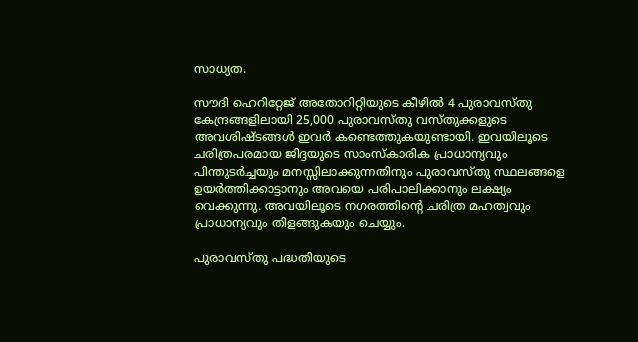സാധ്യത.

സൗദി ഹെറിറ്റേജ് അതോറിറ്റിയുടെ കീഴില്‍ 4 പുരാവസ്തു കേന്ദ്രങ്ങളിലായി 25,000 പുരാവസ്തു വസ്തുക്കളുടെ അവശിഷ്ടങ്ങള്‍ ഇവര്‍ കണ്ടെത്തുകയുണ്ടായി. ഇവയിലൂടെ ചരിത്രപരമായ ജിദ്ദയുടെ സാംസ്‌കാരിക പ്രാധാന്യവും പിന്തുടര്‍ച്ചയും മനസ്സിലാക്കുന്നതിനും പുരാവസ്തു സ്ഥലങ്ങളെ ഉയര്‍ത്തിക്കാട്ടാനും അവയെ പരിപാലിക്കാനും ലക്ഷ്യം വെക്കുന്നു. അവയിലൂടെ നഗരത്തിന്റെ ചരിത്ര മഹത്വവും പ്രാധാന്യവും തിളങ്ങുകയും ചെയ്യും.

പുരാവസ്തു പദ്ധതിയുടെ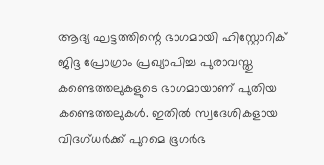ആദ്യ ഘട്ടത്തിന്റെ ഭാഗമായി ഹിസ്റ്റോറിക് ജിദ്ദ പ്രോഗ്രാം പ്രഖ്യാപിച്ച പുരാവസ്തു കണ്ടെത്തലുകളുടെ ഭാഗമായാണ് പുതിയ കണ്ടെത്തലുകള്‍. ഇതില്‍ സ്വദേശികളായ വിദഗ്ധര്‍ക്ക് പുറമെ ഭൂഗര്‍ഭ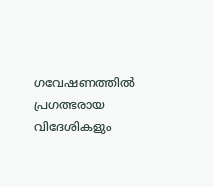ഗവേഷണത്തില്‍ പ്രഗത്ഭരായ വിദേശികളും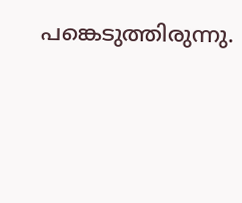പങ്കെടുത്തിരുന്നു.